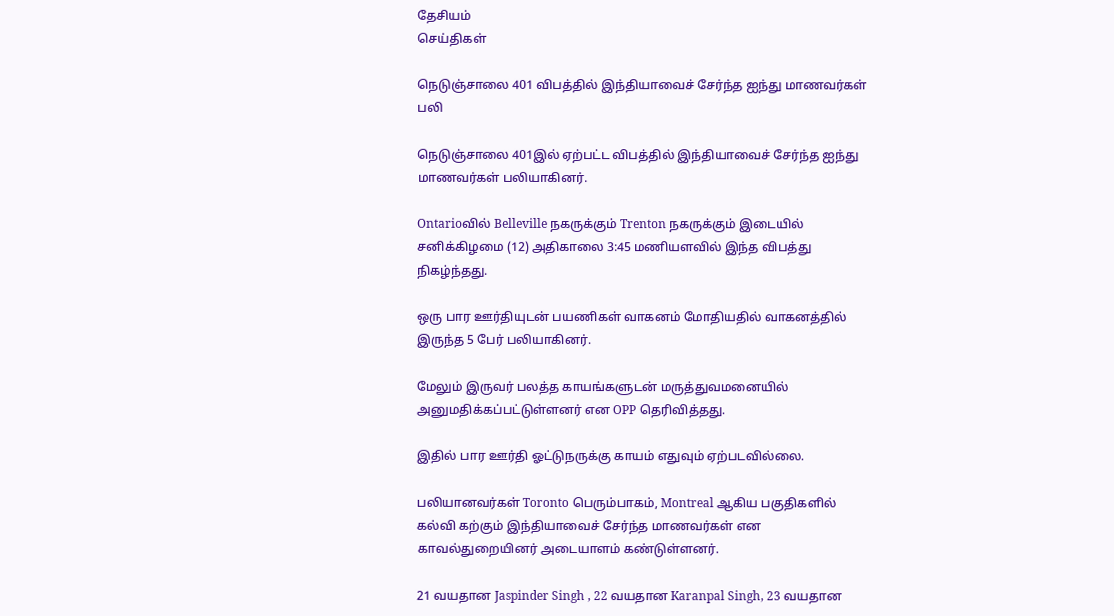தேசியம்
செய்திகள்

நெடுஞ்சாலை 401 விபத்தில் இந்தியாவைச் சேர்ந்த ஐந்து மாணவர்கள் பலி

நெடுஞ்சாலை 401இல் ஏற்பட்ட விபத்தில் இந்தியாவைச் சேர்ந்த ஐந்து மாணவர்கள் பலியாகினர்.

Ontarioவில் Belleville நகருக்கும் Trenton நகருக்கும் இடையில் சனிக்கிழமை (12) அதிகாலை 3:45 மணியளவில் இந்த விபத்து நிகழ்ந்தது.

ஒரு பார ஊர்தியுடன் பயணிகள் வாகனம் மோதியதில் வாகனத்தில் இருந்த 5 பேர் பலியாகினர்.

மேலும் இருவர் பலத்த காயங்களுடன் மருத்துவமனையில் அனுமதிக்கப்பட்டுள்ளனர் என OPP தெரிவித்தது.

இதில் பார ஊர்தி ஓட்டுநருக்கு காயம் எதுவும் ஏற்படவில்லை.

பலியானவர்கள் Toronto பெரும்பாகம், Montreal ஆகிய பகுதிகளில் கல்வி கற்கும் இந்தியாவைச் சேர்ந்த மாணவர்கள் என காவல்துறையினர் அடையாளம் கண்டுள்ளனர்.

21 வயதான Jaspinder Singh , 22 வயதான Karanpal Singh, 23 வயதான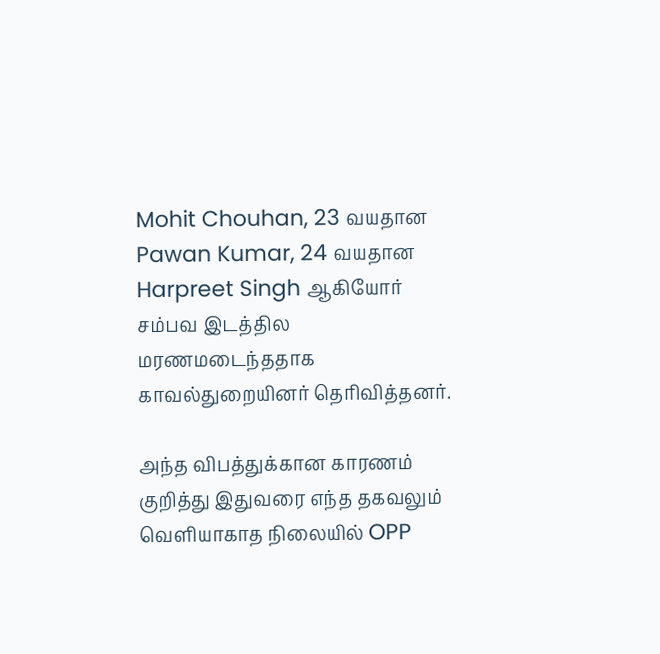Mohit Chouhan, 23 வயதான Pawan Kumar, 24 வயதான Harpreet Singh ஆகியோர் சம்பவ இடத்தில மரணமடைந்ததாக காவல்துறையினர் தெரிவித்தனர்.

அந்த விபத்துக்கான காரணம் குறித்து இதுவரை எந்த தகவலும் வெளியாகாத நிலையில் OPP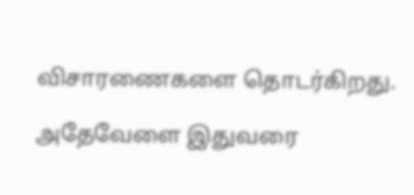விசாரணைகளை தொடர்கிறது.

அதேவேளை இதுவரை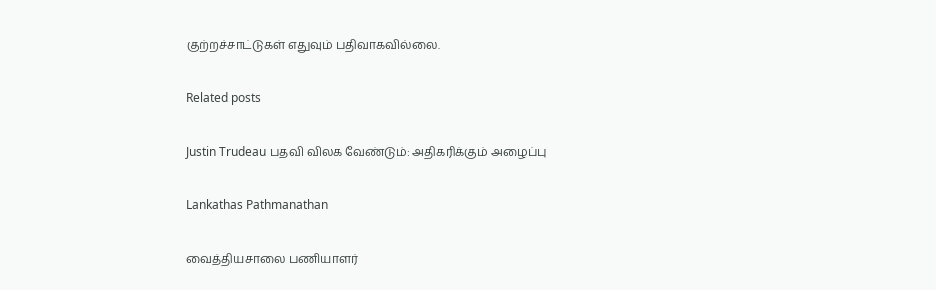குற்றச்சாட்டுகள் எதுவும் பதிவாகவில்லை.

Related posts

Justin Trudeau பதவி விலக வேண்டும்: அதிகரிக்கும் அழைப்பு

Lankathas Pathmanathan

வைத்தியசாலை பணியாளர்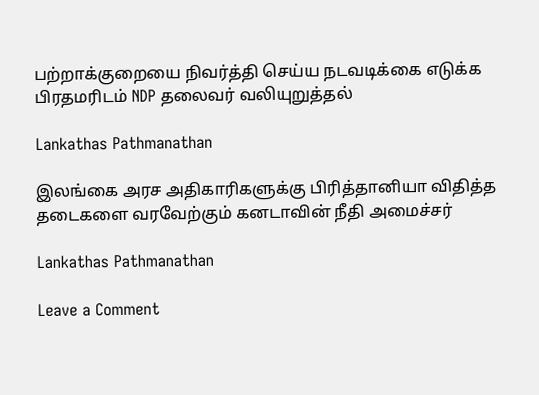பற்றாக்குறையை நிவர்த்தி செய்ய நடவடிக்கை எடுக்க பிரதமரிடம் NDP தலைவர் வலியுறுத்தல்

Lankathas Pathmanathan

இலங்கை அரச அதிகாரிகளுக்கு பிரித்தானியா விதித்த தடைகளை வரவேற்கும் கனடாவின் நீதி அமைச்சர்

Lankathas Pathmanathan

Leave a Comment